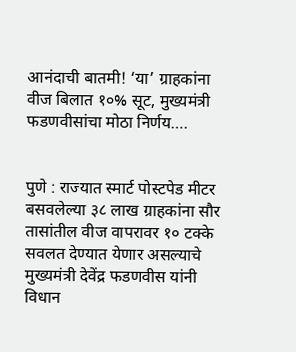आनंदाची बातमी! ‘या’ ग्राहकांना वीज बिलात १०% सूट, मुख्यमंत्री फडणवीसांचा मोठा निर्णय….


पुणे : राज्यात स्मार्ट पोस्टपेड मीटर बसवलेल्या ३८ लाख ग्राहकांना सौर तासांतील वीज वापरावर १० टक्के सवलत देण्यात येणार असल्याचे मुख्यमंत्री देवेंद्र फडणवीस यांनी विधान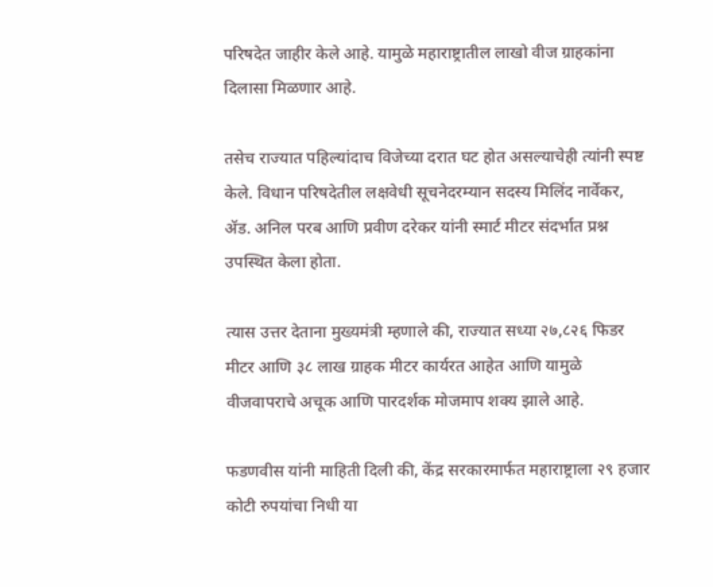परिषदेत जाहीर केले आहे. यामुळे महाराष्ट्रातील लाखो वीज ग्राहकांना दिलासा मिळणार आहे.

तसेच राज्यात पहिल्यांदाच विजेच्या दरात घट होत असल्याचेही त्यांनी स्पष्ट केले. विधान परिषदेतील लक्षवेधी सूचनेदरम्यान सदस्य मिलिंद नार्वेकर, ॲड. अनिल परब आणि प्रवीण दरेकर यांनी स्मार्ट मीटर संदर्भात प्रश्न उपस्थित केला होता.

त्यास उत्तर देताना मुख्यमंत्री म्हणाले की, राज्यात सध्या २७,८२६ फिडर मीटर आणि ३८ लाख ग्राहक मीटर कार्यरत आहेत आणि यामुळे वीजवापराचे अचूक आणि पारदर्शक मोजमाप शक्य झाले आहे.

फडणवीस यांनी माहिती दिली की, केंद्र सरकारमार्फत महाराष्ट्राला २९ हजार कोटी रुपयांचा निधी या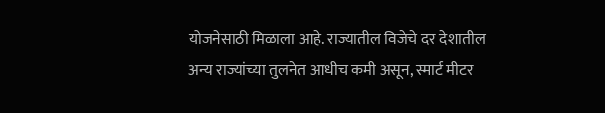योजनेसाठी मिळाला आहे. राज्यातील विजेचे दर देशातील अन्य राज्यांच्या तुलनेत आधीच कमी असून, स्मार्ट मीटर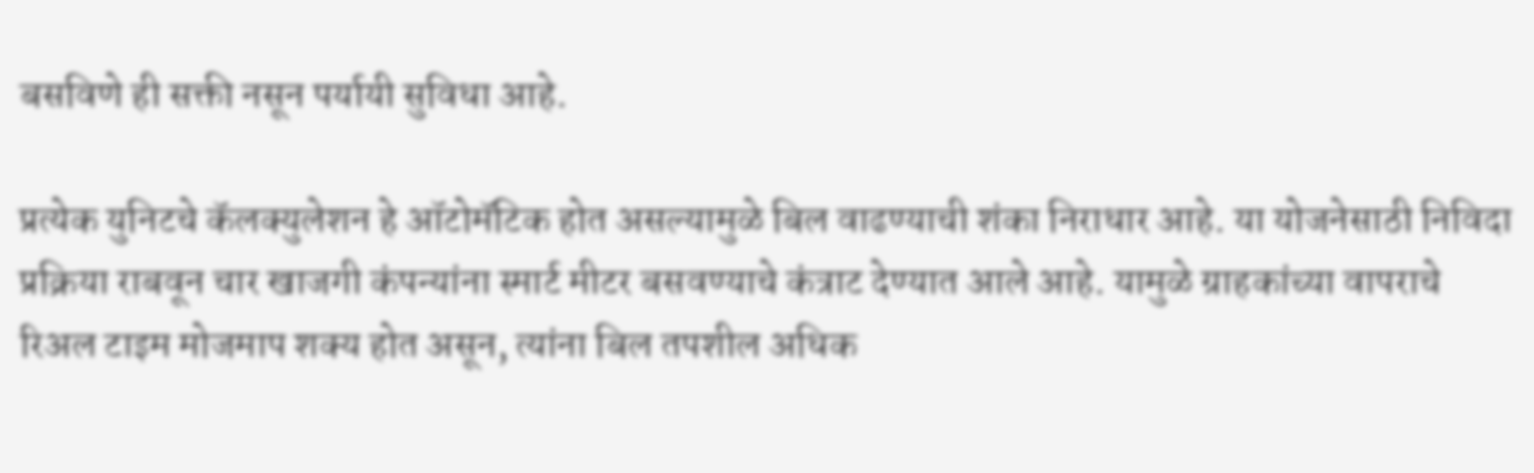बसविणे ही सक्ती नसून पर्यायी सुविधा आहे.

प्रत्येक युनिटचे कॅलक्युलेशन हे ऑटोमॅटिक होत असल्यामुळे बिल वाढण्याची शंका निराधार आहे. या योजनेसाठी निविदा प्रक्रिया राबवून चार खाजगी कंपन्यांना स्मार्ट मीटर बसवण्याचे कंत्राट देण्यात आले आहे. यामुळे ग्राहकांच्या वापराचे रिअल टाइम मोजमाप शक्य होत असून, त्यांना बिल तपशील अधिक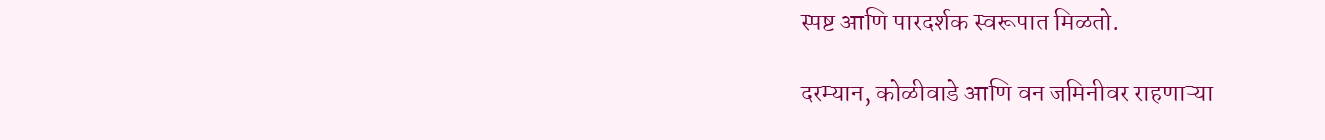स्पष्ट आणि पारदर्शक स्वरूपात मिळतो.

दरम्यान, कोळीवाडे आणि वन जमिनीवर राहणाऱ्या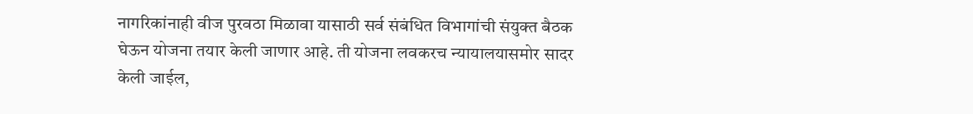नागरिकांनाही वीज पुरवठा मिळावा यासाठी सर्व संबंधित विभागांची संयुक्त बैठक घेऊन योजना तयार केली जाणार आहे. ती योजना लवकरच न्यायालयासमोर सादर केली जाईल,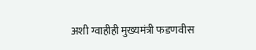अशी ग्वाहीही मुख्यमंत्री फडणवीस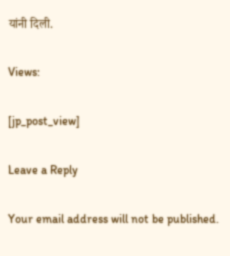यांनी दिली.

Views:

[jp_post_view]

Leave a Reply

Your email address will not be published.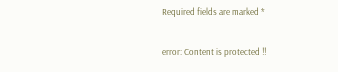Required fields are marked *

error: Content is protected !!